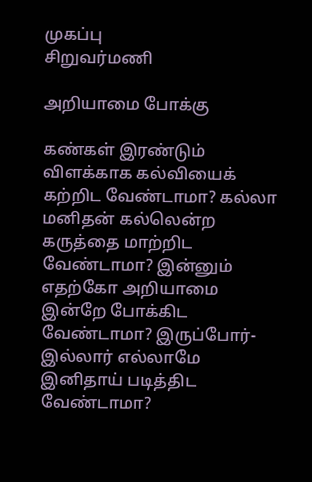முகப்பு
சிறுவர்மணி

அறியாமை போக்கு

கண்கள் இரண்டும் விளக்காக கல்வியைக் கற்றிட வேண்டாமா? கல்லா மனிதன் கல்லென்ற கருத்தை மாற்றிட வேண்டாமா? இன்னும் எதற்கோ அறியாமை இன்றே போக்கிட வேண்டாமா? இருப்போர்-இல்லார் எல்லாமே இனிதாய் படித்திட வேண்டாமா?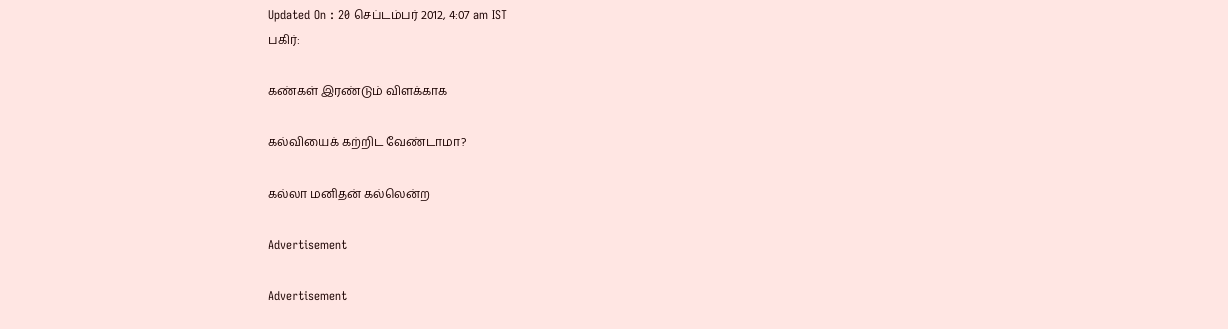Updated On : 20 செப்டம்பர் 2012, 4:07 am IST
பகிர்:

கண்கள் இரண்டும் விளக்காக

கல்வியைக் கற்றிட வேண்டாமா?

கல்லா மனிதன் கல்லென்ற

Advertisement

Advertisement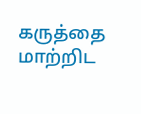கருத்தை மாற்றிட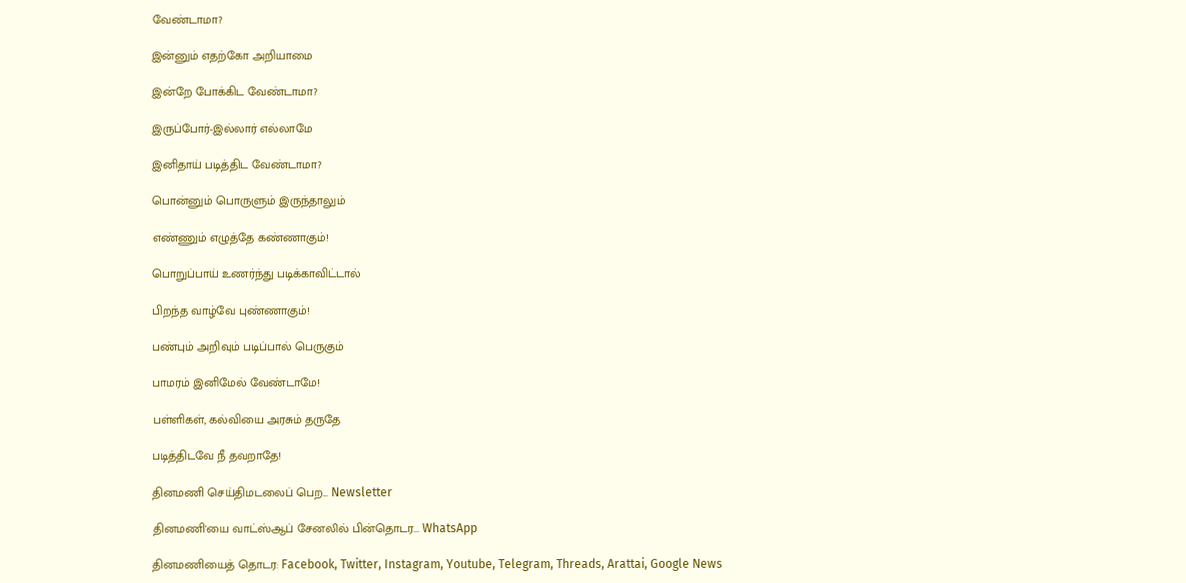வேண்டாமா?

இன்னும் எதற்கோ அறியாமை

இன்றே போக்கிட வேண்டாமா?

இருப்போர்-இல்லார் எல்லாமே

இனிதாய் படித்திட வேண்டாமா?

பொன்னும் பொருளும் இருந்தாலும்

எண்ணும் எழுத்தே கண்ணாகும்!

பொறுப்பாய் உணர்ந்து படிக்காவிட்டால்

பிறந்த வாழ்வே புண்ணாகும்!

பண்பும் அறிவும் படிப்பால் பெருகும்

பாமரம் இனிமேல் வேண்டாமே!

பள்ளிகள், கல்வியை அரசும் தருதே

படித்திடவே நீ தவறாதே!

தினமணி செய்திமடலைப் பெற... Newsletter

தினமணி'யை வாட்ஸ்ஆப் சேனலில் பின்தொடர... WhatsApp

தினமணியைத் தொடர: Facebook, Twitter, Instagram, Youtube, Telegram, Threads, Arattai, Google News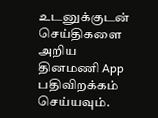உடனுக்குடன் செய்திகளை அறிய தினமணி App பதிவிறக்கம் செய்யவும்.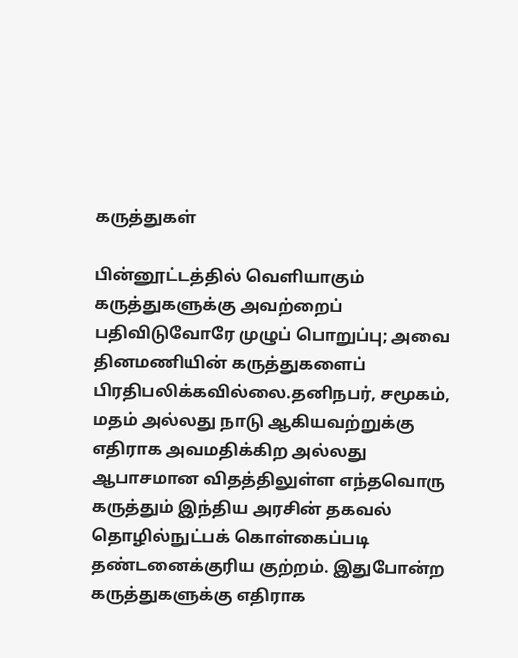கருத்துகள்

பின்னூட்டத்தில் வெளியாகும் கருத்துகளுக்கு அவற்றைப் பதிவிடுவோரே முழுப் பொறுப்பு; அவை தினமணியின் கருத்துகளைப் பிரதிபலிக்கவில்லை.தனிநபர், சமூகம், மதம் அல்லது நாடு ஆகியவற்றுக்கு எதிராக அவமதிக்கிற அல்லது ஆபாசமான விதத்திலுள்ள எந்தவொரு கருத்தும் இந்திய அரசின் தகவல் தொழில்நுட்பக் கொள்கைப்படி தண்டனைக்குரிய குற்றம். இதுபோன்ற கருத்துகளுக்கு எதிராக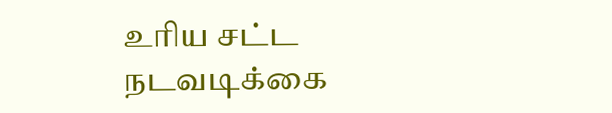உரிய சட்ட நடவடிக்கை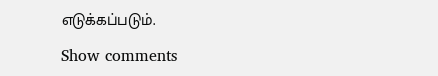எடுக்கப்படும்.

Show comments